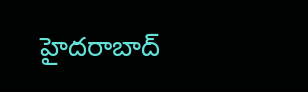హైదరాబాద్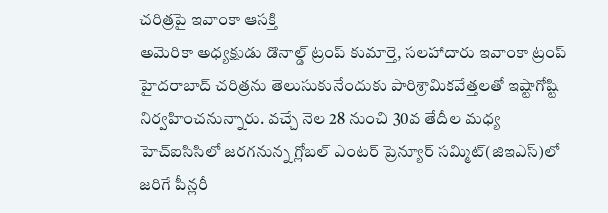చరిత్రపై ఇవాంకా ఆసక్తి
అమెరికా అధ్యక్షుడు డొనాల్డ్ ట్రంప్ కుమార్తె, సలహాదారు ఇవాంకా ట్రంప్ హైదరాబాద్ చరిత్రను తెలుసుకునేందుకు పారిశ్రామికవేత్తలతో ఇష్టాగోష్టి నిర్వహించనున్నారు. వచ్చే నెల 28 నుంచి 30వ తేదీల మధ్య హెచ్ఐసిసిలో జరగనున్న గ్లోబల్ ఎంటర్ ప్రెన్యూర్ సమ్మిట్(జిఇఎస్)లో జరిగే పీన్లరీ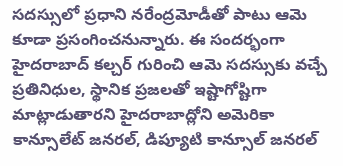సదస్సులో ప్రధాని నరేంద్రమోడీతో పాటు ఆమె కూడా ప్రసంగించనున్నారు. ఈ సందర్భంగా హైదరాబాద్ కల్చర్ గురించి ఆమె సదస్సుకు వచ్చే ప్రతినిధుల, స్థానిక ప్రజలతో ఇష్టాగోష్టిగా మాట్లాడుతారని హైదరాబాద్లోని అమెరికా కాన్సూలేట్ జనరల్, డిప్యూటి కాన్సూల్ జనరల్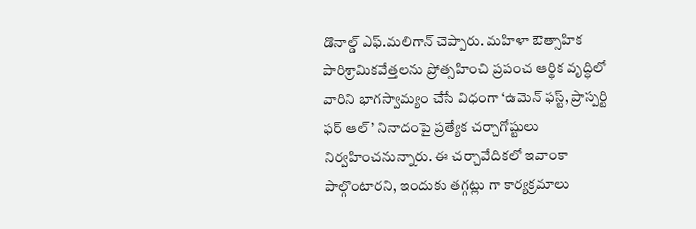డొనాల్డ్ ఎఫ్.మలిగాన్ చెప్పారు. మహిళా ఔత్సాహిక పారిశ్రామికవేత్తలను ప్రోత్సహించి ప్రపంచ ఆర్థిక వృద్ధిలో వారిని భాగస్వామ్యం చేసే విధంగా ‘ఉమెన్ ఫస్ట్, ప్రాస్పర్టి ఫర్ ఆల్’ నినాదంపై ప్రత్యేక చర్చాగోష్టులు నిర్వహించనున్నారు. ఈ చర్చావేదికలో ఇవాంకా పాల్గొంటారని, ఇందుకు తగ్గట్లు గా కార్యక్రమాలు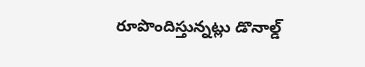రూపొందిస్తున్నట్లు డొనాల్డ్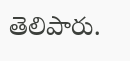తెలిపారు.